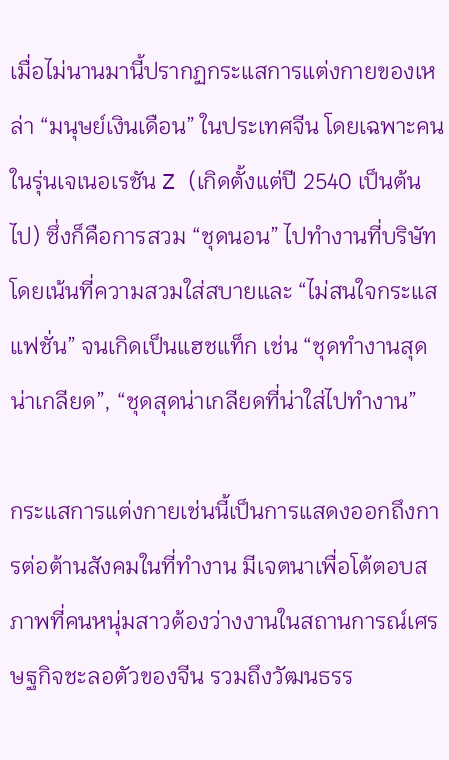เมื่อไม่นานมานี้ปรากฏกระแสการแต่งกายของเหล่า “มนุษย์เงินเดือน” ในประเทศจีน โดยเฉพาะคนในรุ่นเจเนอเรชัน Z (เกิดตั้งแต่ปี 2540 เป็นต้นไป) ซึ่งก็คือการสวม “ชุดนอน” ไปทำงานที่บริษัท โดยเน้นที่ความสวมใส่สบายและ “ไม่สนใจกระแสแฟชั่น” จนเกิดเป็นแฮชแท็ก เช่น “ชุดทำงานสุดน่าเกลียด”, “ชุดสุดน่าเกลียดที่น่าใส่ไปทำงาน”

กระแสการแต่งกายเช่นนี้เป็นการแสดงออกถึงการต่อต้านสังคมในที่ทำงาน มีเจตนาเพื่อโต้ตอบสภาพที่คนหนุ่มสาวต้องว่างงานในสถานการณ์เศรษฐกิจชะลอตัวของจีน รวมถึงวัฒนธรร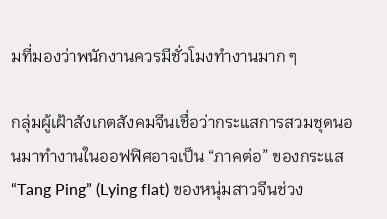มที่มองว่าพนักงานควรมีชั่วโมงทำงานมาก ๆ

กลุ่มผู้เฝ้าสังเกตสังคมจีนเชื่อว่ากระแสการสวมชุดนอนมาทำงานในออฟฟิศอาจเป็น “ภาคต่อ” ของกระแส “Tang Ping” (Lying flat) ของหนุ่มสาวจีนช่วง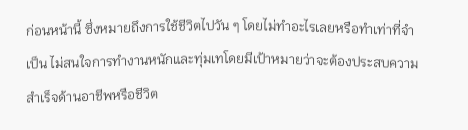ก่อนหน้านี้ ซึ่งหมายถึงการใช้ชีวิตไปวัน ๆ โดยไม่ทำอะไรเลยหรือทำเท่าที่จำเป็น ไม่สนใจการทำงานหนักและทุ่มเทโดยมีเป้าหมายว่าจะต้องประสบความสำเร็จด้านอาชีพหรือชีวิต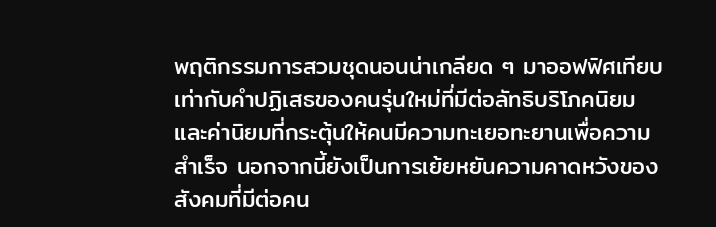พฤติกรรมการสวมชุดนอนน่าเกลียด ๆ มาออฟฟิศเทียบเท่ากับคำปฏิเสธของคนรุ่นใหม่ที่มีต่อลัทธิบริโภคนิยมและค่านิยมที่กระตุ้นให้คนมีความทะเยอทะยานเพื่อความสำเร็จ นอกจากนี้ยังเป็นการเย้ยหยันความคาดหวังของสังคมที่มีต่อคน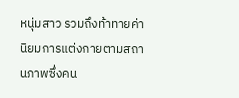หนุ่มสาว รวมถึงท้าทายค่านิยมการแต่งกายตามสถานภาพซึ่งคน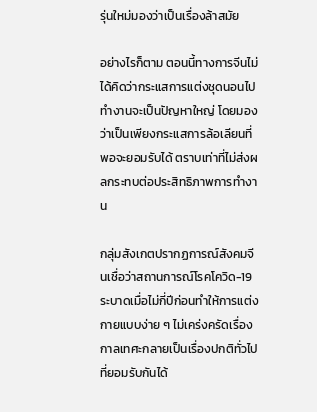รุ่นใหม่มองว่าเป็นเรื่องล้าสมัย

อย่างไรก็ตาม ตอนนี้ทางการจีนไม่ได้คิดว่ากระแสการแต่งชุดนอนไปทำงานจะเป็นปัญหาใหญ่ โดยมองว่าเป็นเพียงกระแสการล้อเลียนที่พอจะยอมรับได้ ตราบเท่าที่ไม่ส่งผลกระทบต่อประสิทธิภาพการทำงาน

กลุ่มสังเกตปรากฏการณ์สังคมจีนเชื่อว่าสถานการณ์โรคโควิด-19 ระบาดเมื่อไม่กี่ปีก่อนทำให้การแต่งกายแบบง่าย ๆ ไม่เคร่งครัดเรื่องกาลเทศะกลายเป็นเรื่องปกติทั่วไปที่ยอมรับกันได้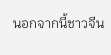นอกจากนี้ชาวจีน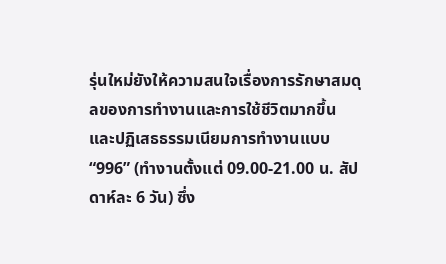รุ่นใหม่ยังให้ความสนใจเรื่องการรักษาสมดุลของการทำงานและการใช้ชีวิตมากขึ้น และปฏิเสธธรรมเนียมการทำงานแบบ “996” (ทำงานตั้งแต่ 09.00-21.00 น. สัปดาห์ละ 6 วัน) ซึ่ง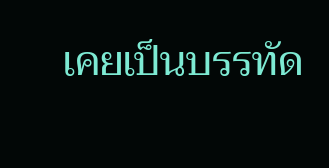เคยเป็นบรรทัด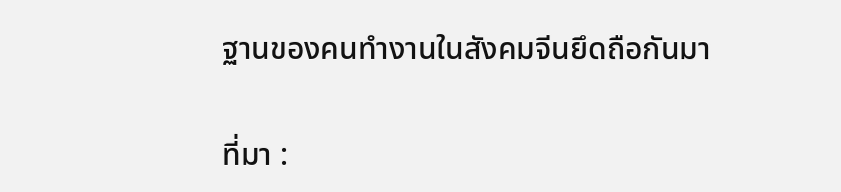ฐานของคนทำงานในสังคมจีนยึดถือกันมา

ที่มา :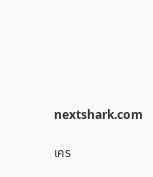nextshark.com

เคร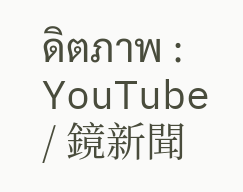ดิตภาพ : YouTube / 鏡新聞